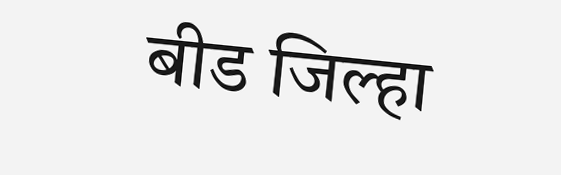बीड जिल्हा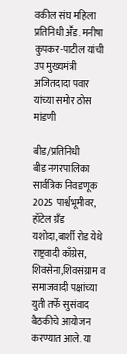वकील संघ महिला प्रतिनिधी अॕड. मनीषा कुपकर-पाटील यांची उप मुख्यमंत्री अजितदादा पवार यांच्या समोर ठोस मांडणी

बीड/प्रतिनिधी
बीड नगरपालिका सार्वत्रिक निवडणूक 2025 पार्श्वभूमीवर, हॉटेल ग्रँड यशोदा,बार्शी रोड येथे राष्ट्रवादी काँग्रेस, शिवसेना,शिवसंग्राम व समाजवादी पक्षांच्या युती तर्फे सुसंवाद बैठकीचे आयोजन करण्यात आले. या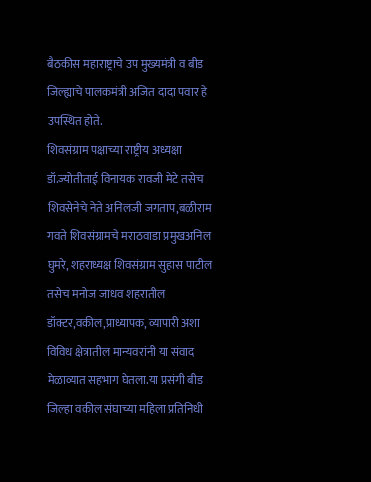बैठकीस महाराष्ट्राचे उप मुख्यमंत्री व बीड जिल्ह्याचे पालकमंत्री अजित दादा पवार हे उपस्थित होते.
शिवसंग्राम पक्षाच्या राष्ट्रीय अध्यक्षा डॉ.ज्योतीताई विनायक रावजी मेटे तसेच शिवसेनेचे नेते अनिलजी जगताप,बळीराम गवते शिवसंग्रामचे मराठवाडा प्रमुखअनिल घुमरे, शहराध्यक्ष शिवसंग्राम सुहास पाटील तसेच मनोज जाधव शहरातील डॉक्टर,वकील,प्राध्यापक, व्यापारी अशा विविध क्षेत्रातील मान्यवरांनी या संवाद मेळाव्यात सहभाग घेतला.या प्रसंगी बीड जिल्हा वकील संघाच्या महिला प्रतिनिधी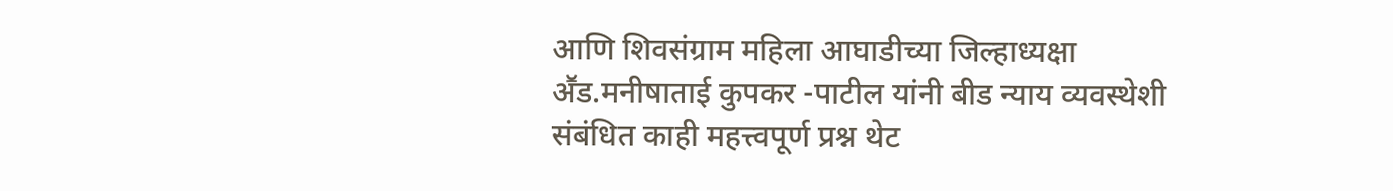आणि शिवसंग्राम महिला आघाडीच्या जिल्हाध्यक्षा अॕड.मनीषाताई कुपकर -पाटील यांनी बीड न्याय व्यवस्थेशी संबंधित काही महत्त्वपूर्ण प्रश्न थेट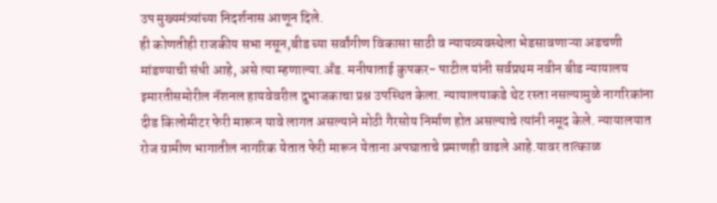उप मुख्यमंत्र्यांच्या निदर्शनास आणून दिले.
ही कोणतीही राजकीय सभा नसून,बीड च्या सर्वांगीण विकासा साठी व न्यायव्यवस्थेला भेडसावणाऱ्या अडचणी मांडण्याची संधी आहे, असे त्या म्हणाल्या.अँड. मनीषाताई कुपकर- पाटील यांनी सर्वप्रथम नवीन बीड न्यायालय इमारतीसमोरील नॅशनल हायवेवरील दुभाजकाचा प्रश्न उपस्थित केला. न्यायालयाकडे थेट रस्ता नसल्यामुळे नागरिकांना दीड किलोमीटर फेरी मारून यावे लागत असल्याने मोठी गैरसोय निर्माण होत असल्याचे त्यांनी नमूद केले. न्यायालयात रोज ग्रामीण भागातील नागरिक येतात फेरी मारून येताना अपघाताचे प्रमाणही वाढले आहे.यावर तात्काळ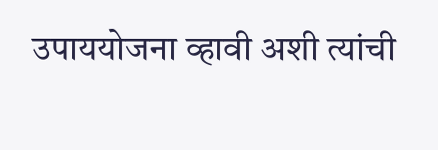उपाययोजना व्हावी अशी त्यांची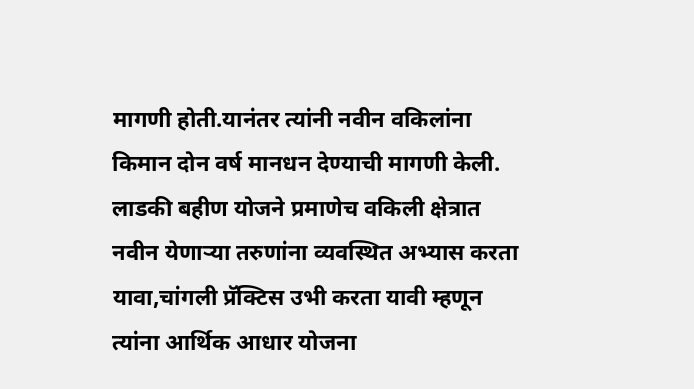मागणी होती.यानंतर त्यांनी नवीन वकिलांना किमान दोन वर्ष मानधन देण्याची मागणी केली.
लाडकी बहीण योजने प्रमाणेच वकिली क्षेत्रात नवीन येणाऱ्या तरुणांना व्यवस्थित अभ्यास करता यावा,चांगली प्रॅक्टिस उभी करता यावी म्हणून त्यांना आर्थिक आधार योजना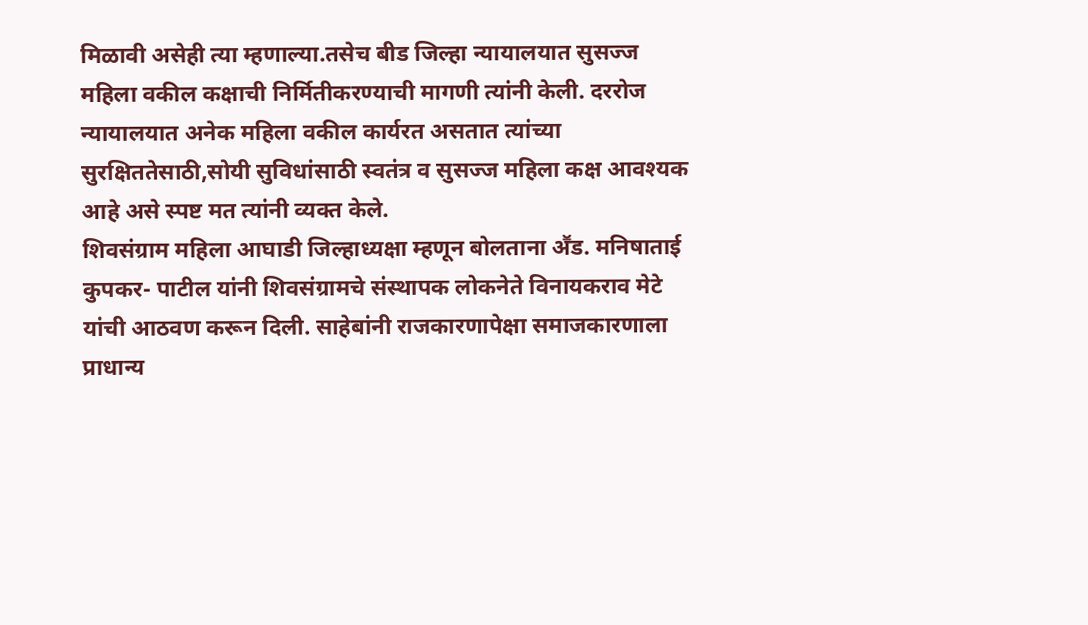मिळावी असेही त्या म्हणाल्या.तसेच बीड जिल्हा न्यायालयात सुसज्ज महिला वकील कक्षाची निर्मितीकरण्याची मागणी त्यांनी केली. दररोज न्यायालयात अनेक महिला वकील कार्यरत असतात त्यांच्या सुरक्षिततेसाठी,सोयी सुविधांसाठी स्वतंत्र व सुसज्ज महिला कक्ष आवश्यक आहे असे स्पष्ट मत त्यांनी व्यक्त केले.
शिवसंग्राम महिला आघाडी जिल्हाध्यक्षा म्हणून बोलताना अॕड. मनिषाताई कुपकर- पाटील यांनी शिवसंग्रामचे संस्थापक लोकनेते विनायकराव मेटे यांची आठवण करून दिली. साहेबांनी राजकारणापेक्षा समाजकारणाला प्राधान्य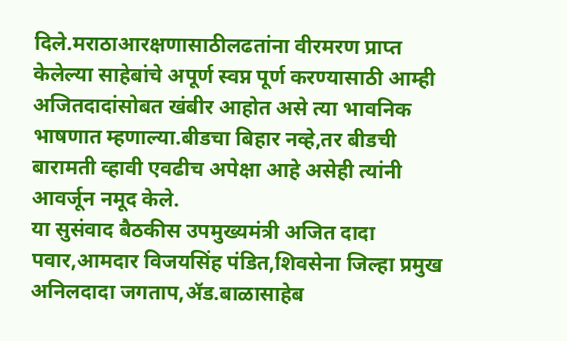दिले.मराठाआरक्षणासाठीलढतांना वीरमरण प्राप्त केलेल्या साहेबांचे अपूर्ण स्वप्न पूर्ण करण्यासाठी आम्ही अजितदादांसोबत खंबीर आहोत असे त्या भावनिक भाषणात म्हणाल्या.बीडचा बिहार नव्हे,तर बीडची बारामती व्हावी एवढीच अपेक्षा आहे असेही त्यांनी आवर्जून नमूद केले.
या सुसंवाद बैठकीस उपमुख्यमंत्री अजित दादा पवार,आमदार विजयसिंह पंडित,शिवसेना जिल्हा प्रमुख अनिलदादा जगताप,ॲड.बाळासाहेब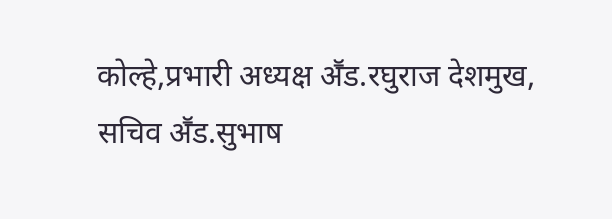कोल्हे,प्रभारी अध्यक्ष अॕड.रघुराज देशमुख, सचिव अॕड.सुभाष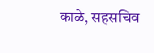काळे, सहसचिव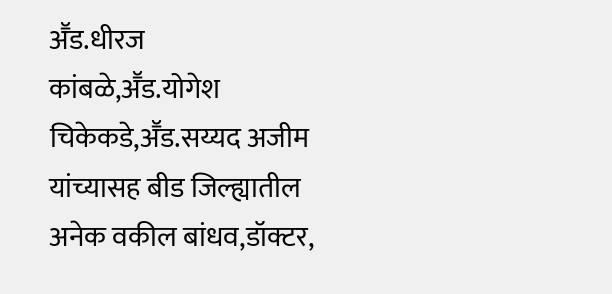अॕड.धीरज कांबळे,अॕड.योगेश चिकेकडे,अॕड.सय्यद अजीम यांच्यासह बीड जिल्ह्यातील अनेक वकील बांधव,डॉक्टर,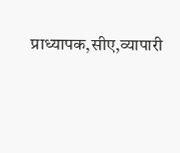प्राध्यापक,सीए,व्यापारी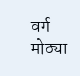वर्ग मोठ्या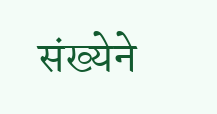संख्येने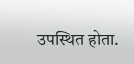उपस्थित होता.